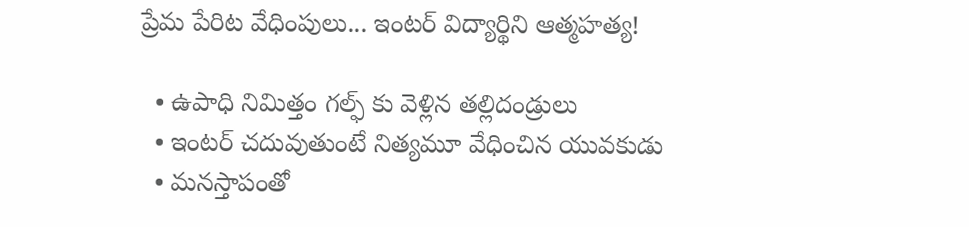ప్రేమ పేరిట వేధింపులు... ఇంటర్ విద్యార్థిని ఆత్మహత్య!

  • ఉపాధి నిమిత్తం గల్ఫ్ కు వెళ్లిన తల్లిదండ్రులు
  • ఇంటర్ చదువుతుంటే నిత్యమూ వేధించిన యువకుడు
  • మనస్తాపంతో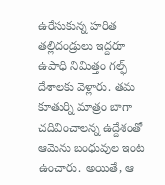ఉరేసుకున్న హరిత
తల్లిదండ్రులు ఇద్దరూ ఉపాధి నిమిత్తం గల్ఫ్ దేశాలకు వెళ్లారు. తమ కూతుర్ని మాత్రం బాగా చదివించాలన్న ఉద్దేశంతో ఆమెను బంధువుల ఇంట ఉంచారు. అయితే, ఆ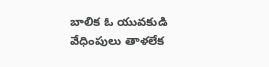బాలిక ఓ యువకుడి వేధింపులు తాళలేక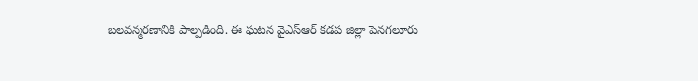బలవన్మరణానికి పాల్పడింది. ఈ ఘటన వైఎస్ఆర్ కడప జిల్లా పెనగలూరు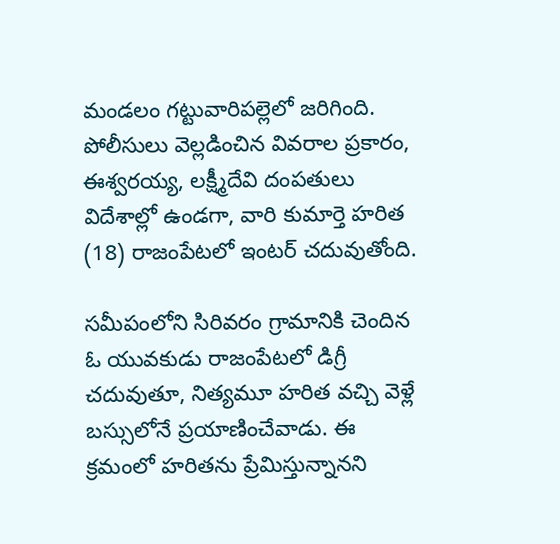మండలం గట్టువారిపల్లెలో జరిగింది. పోలీసులు వెల్లడించిన వివరాల ప్రకారం, ఈశ్వరయ్య, లక్ష్మీదేవి దంపతులు విదేశాల్లో ఉండగా, వారి కుమార్తె హరిత (18) రాజంపేటలో ఇంటర్ చదువుతోంది.

సమీపంలోని సిరివరం గ్రామానికి చెందిన ఓ యువకుడు రాజంపేటలో డిగ్రీ చదువుతూ, నిత్యమూ హరిత వచ్చి వెళ్లే బస్సులోనే ప్రయాణించేవాడు. ఈ క్రమంలో హరితను ప్రేమిస్తున్నానని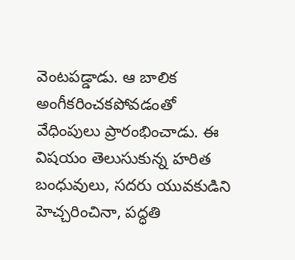వెంటపడ్డాడు. ఆ బాలిక అంగీకరించకపోవడంతో వేధింపులు ప్రారంభించాడు. ఈ విషయం తెలుసుకున్న హరిత బంధువులు, సదరు యువకుడిని హెచ్చరించినా, పద్ధతి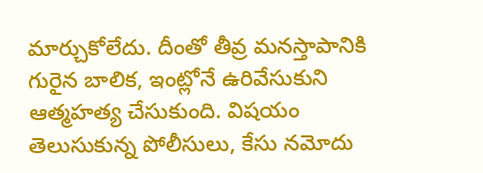మార్చుకోలేదు. దీంతో తీవ్ర మనస్తాపానికి గురైన బాలిక, ఇంట్లోనే ఉరివేసుకుని ఆత్మహత్య చేసుకుంది. విషయం తెలుసుకున్న పోలీసులు, కేసు నమోదు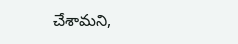చేశామని,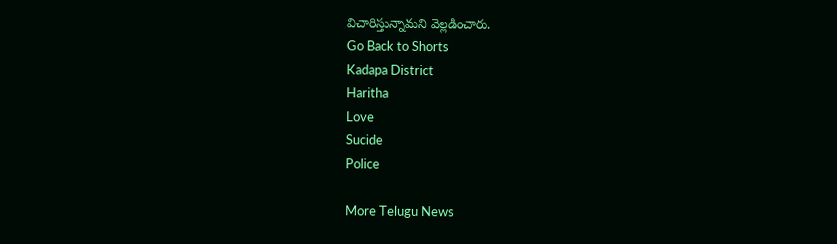విచారిస్తున్నామని వెల్లడించారు.
Go Back to Shorts
Kadapa District
Haritha
Love
Sucide
Police

More Telugu News